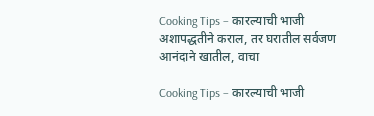Cooking Tips – कारल्याची भाजी अशापद्धतीने कराल, तर घरातील सर्वजण आनंदाने खातील, वाचा

Cooking Tips – कारल्याची भाजी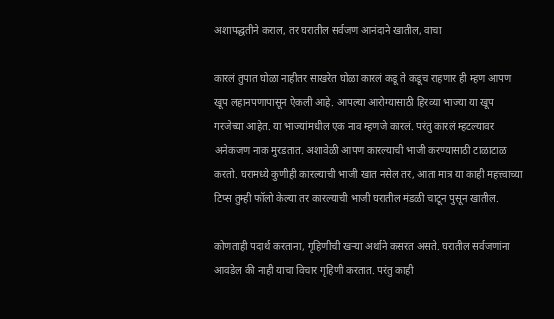अशापद्धतीने कराल, तर घरातील सर्वजण आनंदाने खातील, वाचा

कारलं तुपात घोळा नाहीतर साखरेत घोळा कारलं कडू ते कडूच राहणार ही म्हण आपण खूप लहानपणापासून ऐकली आहे. आपल्या आरोग्यासाठी हिरव्या भाज्या या खूप गरजेच्या आहेत. या भाज्यांमधील एक नाव म्हणजे कारलं. परंतु कारलं म्हटल्यावर अनेकजण नाक मुरडतात. अशावेळी आपण कारल्याची भाजी करण्यासाठी टाळाटाळ करतो. घरामध्ये कुणीही कारल्याची भाजी खात नसेल तर, आता मात्र या काही महत्त्वाच्या टिप्स तुम्ही फॉलो केल्या तर कारल्याची भाजी घरातील मंडळी चाटून पुसून खातील.

कोणताही पदार्थ करताना, गृहिणीची खऱ्या अर्थाने कसरत असते. घरातील सर्वजणांना आवडेल की नाही याचा विचार गृहिणी करतात. परंतु काही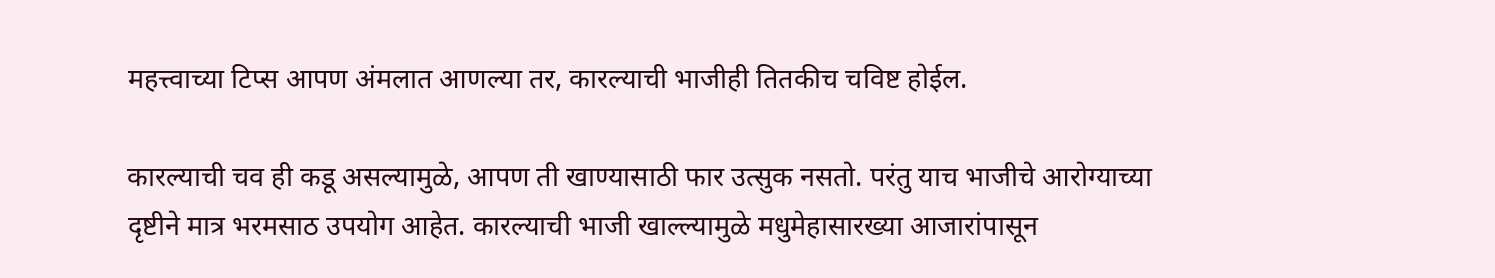महत्त्वाच्या टिप्स आपण अंमलात आणल्या तर, कारल्याची भाजीही तितकीच चविष्ट होईल.

कारल्याची चव ही कडू असल्यामुळे, आपण ती खाण्यासाठी फार उत्सुक नसतो. परंतु याच भाजीचे आरोग्याच्या दृष्टीने मात्र भरमसाठ उपयोग आहेत. कारल्याची भाजी खाल्ल्यामुळे मधुमेहासारख्या आजारांपासून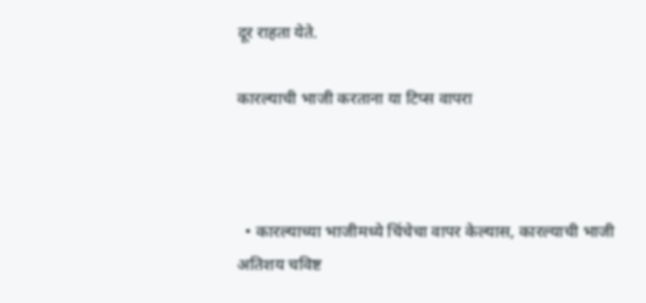दूर राहता येते.

कारल्याची भाजी करताना या टिप्स वापरा



  • कारल्याच्या भाजीमध्ये चिंचेचा वापर केल्यास, कारल्याची भाजी अतिशय चविष्ट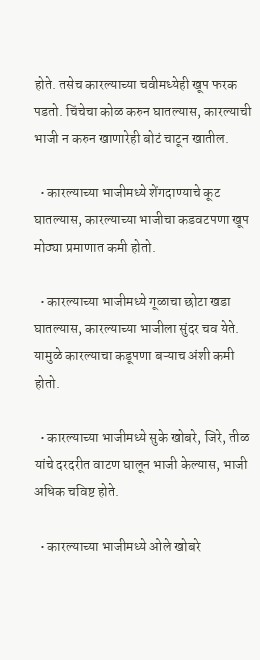होते. तसेच कारल्याच्या चवीमध्येही खूप फरक पडतो. चिंचेचा कोळ करुन घातल्यास, कारल्याची भाजी न करुन खाणारेही बोटं चाटून खातील.

  • कारल्याच्या भाजीमध्ये शेंगदाण्याचे कूट घातल्यास, कारल्याच्या भाजीचा कडवटपणा खूप मोठ्या प्रमाणात कमी होतो.

  • कारल्याच्या भाजीमध्ये गूळाचा छोटा खडा घातल्यास, कारल्याच्या भाजीला सुंदर चव येते. यामुळे कारल्याचा कडूपणा बऱ्याच अंशी कमी होतो.

  • कारल्याच्या भाजीमध्ये सुके खोबरे, जिरे, तीळ यांचे दरदरीत वाटण घालून भाजी केल्यास, भाजी अधिक चविष्ट होते.

  • कारल्याच्या भाजीमध्ये ओले खोबरे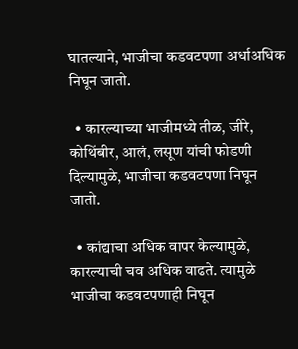घातल्याने, भाजीचा कडवटपणा अर्धाअधिक निघून जातो.

  • कारल्याच्या भाजीमध्ये तीळ, जीरे, कोथिंबीर, आलं, लसूण यांची फोडणी दिल्यामुळे, भाजीचा कडवटपणा निघून जातो.

  • कांद्याचा अधिक वापर केल्यामुळे, कारल्याची चव अधिक वाढते. त्यामुळे भाजीचा कडवटपणाही निघून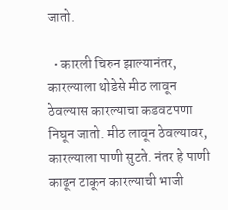जातो.

  • कारली चिरुन झाल्यानंतर, कारल्याला थोडेसे मीठ लावून ठेवल्यास कारल्याचा कडवटपणा निघून जातो. मीठ लावून ठेवल्यावर, कारल्याला पाणी सुटते. नंतर हे पाणी काढून टाकून कारल्याची भाजी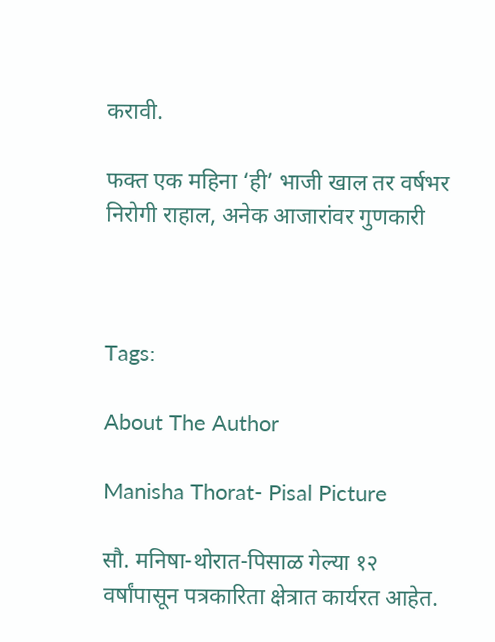करावी.

फक्त एक महिना ‘ही’ भाजी खाल तर वर्षभर निरोगी राहाल, अनेक आजारांवर गुणकारी



Tags:

About The Author

Manisha Thorat- Pisal Picture

सौ. मनिषा-थोरात-पिसाळ गेल्या १२ वर्षांपासून पत्रकारिता क्षेत्रात कार्यरत आहेत.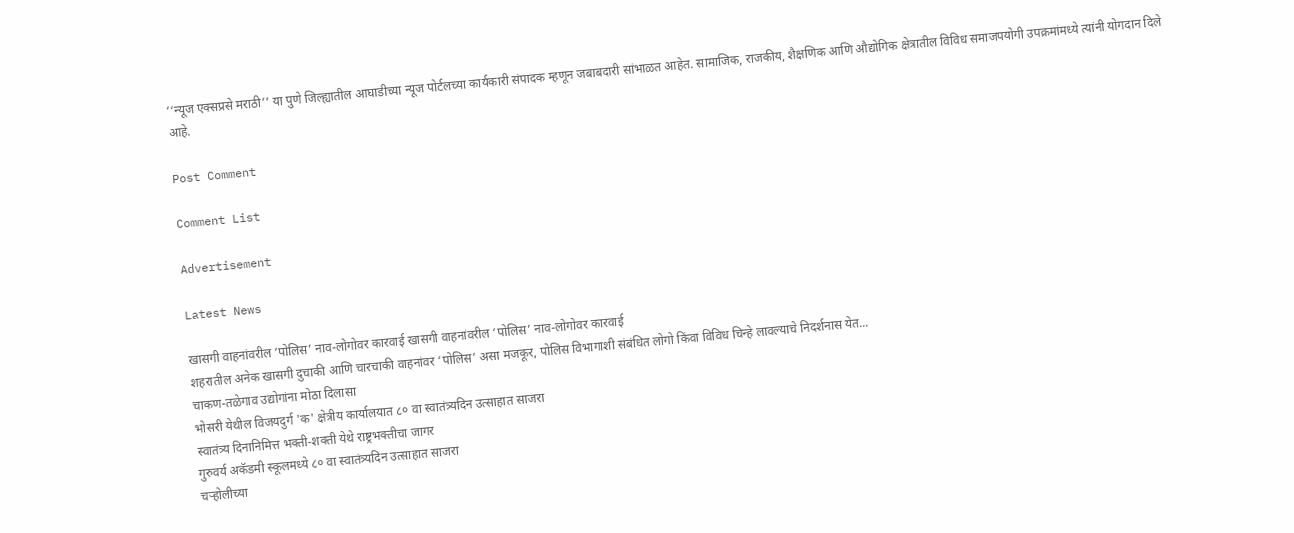‘‘न्यूज एक्सप्रसे मराठी’’ या पुणे जिल्ह्यातील आघाडीच्या न्यूज पोर्टलच्या कार्यकारी संपादक म्हणून जबाबदारी सांभाळत आहेत. सामाजिक, राजकीय, शैक्षणिक आणि औद्योगिक क्षेत्रातील विविध समाजपयोगी उपक्रमांमध्ये त्यांनी योगदान दिले आहे.

Post Comment

Comment List

Advertisement

Latest News

खासगी वाहनांवरील ‘पोलिस’ नाव-लोगोवर कारवाई खासगी वाहनांवरील ‘पोलिस’ नाव-लोगोवर कारवाई
शहरातील अनेक खासगी दुचाकी आणि चारचाकी वाहनांवर ‘पोलिस’ असा मजकूर, पोलिस विभागाशी संबंधित लोगो किंवा विविध चिन्हे लावल्याचे निदर्शनास येत...
चाकण-तळेगाव उद्योगांना मोठा दिलासा
भोसरी येथील विजयदुर्ग 'क' क्षेत्रीय कार्यालयात ८० वा स्वातंत्र्यदिन उत्साहात साजरा
स्वातंत्र्य दिनानिमित्त भक्ती-शक्ती येथे राष्ट्रभक्तीचा जागर
गुरुवर्य अकॅडमी स्कूलमध्ये ८० वा स्वातंत्र्यदिन उत्साहात साजरा
चऱ्होलीच्या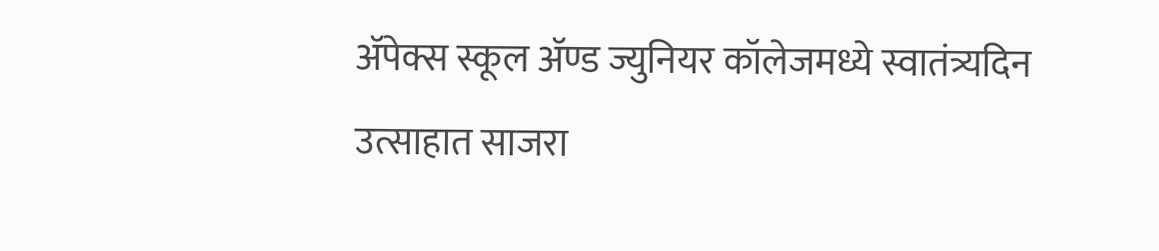अ‍ॅपेक्स स्कूल अ‍ॅण्ड ज्युनियर कॉलेजमध्ये स्वातंत्र्यदिन उत्साहात साजरा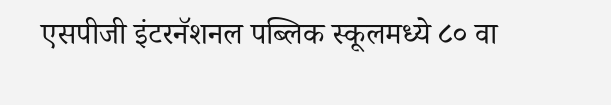एसपीजी इंटरनॅशनल पब्लिक स्कूलमध्ये ८० वा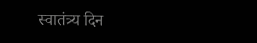स्वातंत्र्य दिन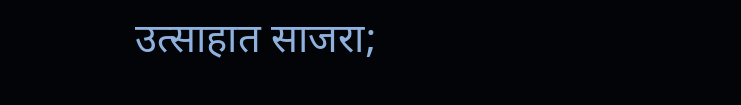उत्साहात साजरा;